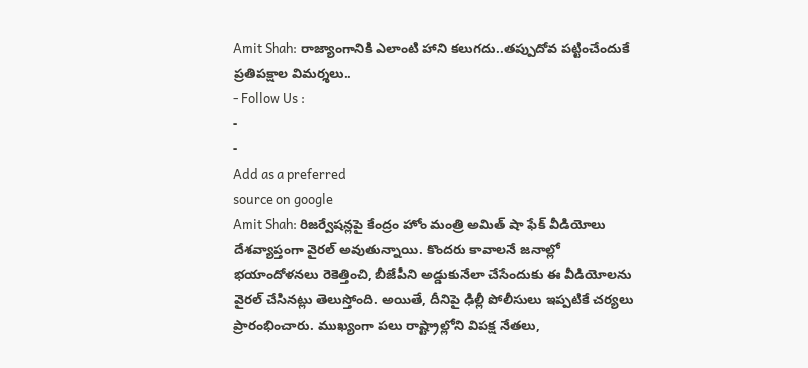Amit Shah: రాజ్యాంగానికి ఎలాంటి హాని కలుగదు..తప్పుదోవ పట్టించేందుకే ప్రతిపక్షాల విమర్శలు..
- Follow Us :
-
-
Add as a preferred
source on google
Amit Shah: రిజర్వేషన్లపై కేంద్రం హోం మంత్రి అమిత్ షా ఫేక్ వీడియోలు దేశవ్యాప్తంగా వైరల్ అవుతున్నాయి. కొందరు కావాలనే జనాల్లో భయాందోళనలు రెకెత్తించి, బీజేపీని అడ్డుకునేలా చేసేందుకు ఈ వీడియోలను వైరల్ చేసినట్లు తెలుస్తోంది. అయితే, దీనిపై ఢిల్లీ పోలీసులు ఇప్పటికే చర్యలు ప్రారంభించారు. ముఖ్యంగా పలు రాష్ట్రాల్లోని విపక్ష నేతలు,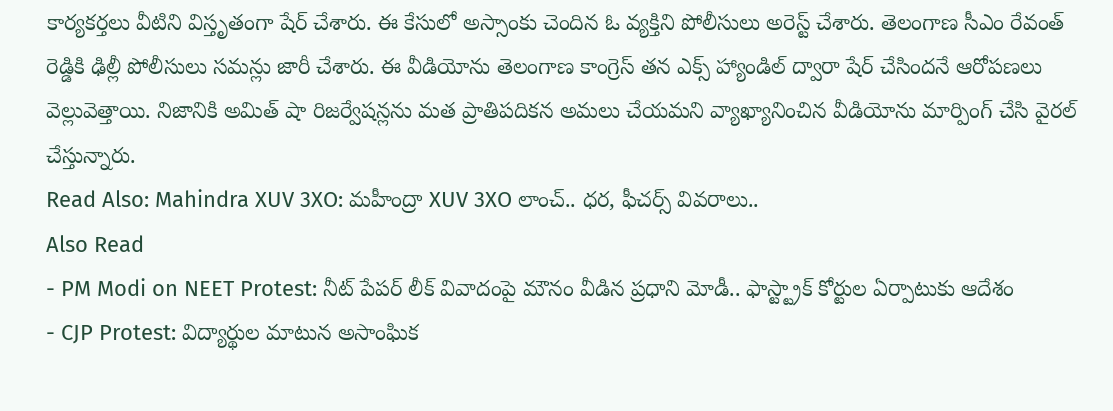కార్యకర్తలు వీటిని విస్తృతంగా షేర్ చేశారు. ఈ కేసులో అస్సాంకు చెందిన ఓ వ్యక్తిని పోలీసులు అరెస్ట్ చేశారు. తెలంగాణ సీఎం రేవంత్ రెడ్డికి ఢిల్లీ పోలీసులు సమన్లు జారీ చేశారు. ఈ వీడియోను తెలంగాణ కాంగ్రెస్ తన ఎక్స్ హ్యాండిల్ ద్వారా షేర్ చేసిందనే ఆరోపణలు వెల్లువెత్తాయి. నిజానికి అమిత్ షా రిజర్వేషన్లను మత ప్రాతిపదికన అమలు చేయమని వ్యాఖ్యానించిన వీడియోను మార్పింగ్ చేసి వైరల్ చేస్తున్నారు.
Read Also: Mahindra XUV 3XO: మహీంద్రా XUV 3XO లాంచ్.. ధర, ఫీచర్స్ వివరాలు..
Also Read
- PM Modi on NEET Protest: నీట్ పేపర్ లీక్ వివాదంపై మౌనం వీడిన ప్రధాని మోడీ.. ఫాస్ట్ట్రాక్ కోర్టుల ఏర్పాటుకు ఆదేశం
- CJP Protest: విద్యార్థుల మాటున అసాంఘిక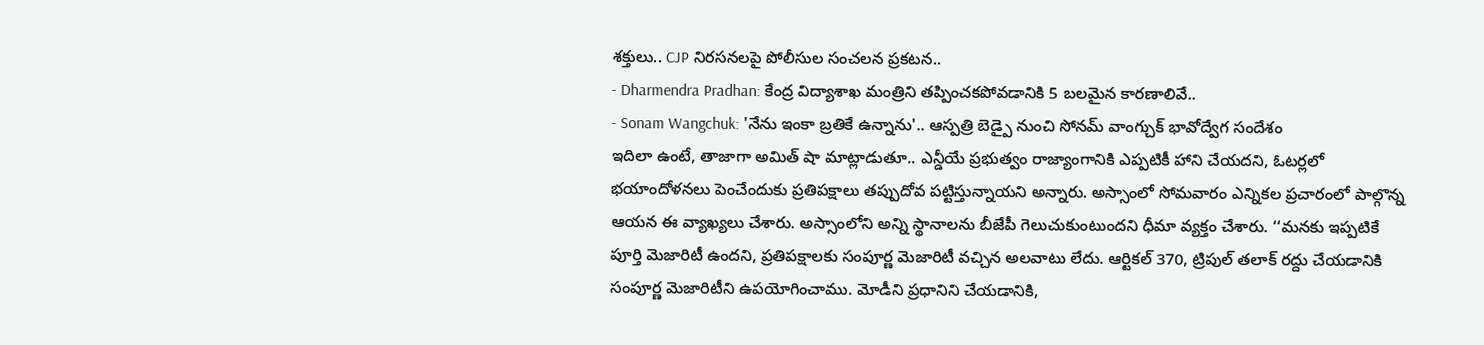శక్తులు.. CJP నిరసనలపై పోలీసుల సంచలన ప్రకటన..
- Dharmendra Pradhan: కేంద్ర విద్యాశాఖ మంత్రిని తప్పించకపోవడానికి 5 బలమైన కారణాలివే..
- Sonam Wangchuk: 'నేను ఇంకా బ్రతికే ఉన్నాను'.. ఆస్పత్రి బెడ్పై నుంచి సోనమ్ వాంగ్చుక్ భావోద్వేగ సందేశం
ఇదిలా ఉంటే, తాజాగా అమిత్ షా మాట్లాడుతూ.. ఎన్డీయే ప్రభుత్వం రాజ్యాంగానికి ఎప్పటికీ హాని చేయదని, ఓటర్లలో భయాందోళనలు పెంచేందుకు ప్రతిపక్షాలు తప్పుదోవ పట్టిస్తున్నాయని అన్నారు. అస్సాంలో సోమవారం ఎన్నికల ప్రచారంలో పాల్గొన్న ఆయన ఈ వ్యాఖ్యలు చేశారు. అస్సాంలోని అన్ని స్థానాలను బీజేపీ గెలుచుకుంటుందని ధీమా వ్యక్తం చేశారు. ‘‘మనకు ఇప్పటికే పూర్తి మెజారిటీ ఉందని, ప్రతిపక్షాలకు సంపూర్ణ మెజారిటీ వచ్చిన అలవాటు లేదు. ఆర్టికల్ 370, ట్రిపుల్ తలాక్ రద్దు చేయడానికి సంపూర్ణ మెజారిటీని ఉపయోగించాము. మోడీని ప్రధానిని చేయడానికి,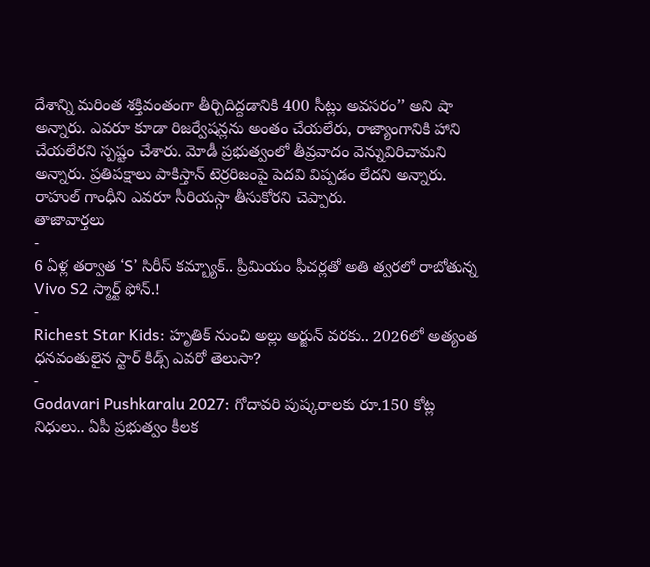దేశాన్ని మరింత శక్తివంతంగా తీర్చిదిద్దడానికి 400 సీట్లు అవసరం’’ అని షా అన్నారు. ఎవరూ కూడా రిజర్వేషన్లను అంతం చేయలేరు, రాజ్యాంగానికి హాని చేయలేరని స్పష్టం చేశారు. మోడీ ప్రభుత్వంలో తీవ్రవాదం వెన్నువిరిచామని అన్నారు. ప్రతిపక్షాలు పాకిస్తాన్ టెర్రరిజంపై పెదవి విప్పడం లేదని అన్నారు. రాహుల్ గాంధీని ఎవరూ సీరియస్గా తీసుకోరని చెప్పారు.
తాజావార్తలు
-
6 ఏళ్ల తర్వాత ‘S’ సిరీస్ కమ్బ్యాక్.. ప్రీమియం ఫీచర్లతో అతి త్వరలో రాబోతున్న Vivo S2 స్మార్ట్ ఫోన్.!
-
Richest Star Kids: హృతిక్ నుంచి అల్లు అర్జున్ వరకు.. 2026లో అత్యంత ధనవంతులైన స్టార్ కిడ్స్ ఎవరో తెలుసా?
-
Godavari Pushkaralu 2027: గోదావరి పుష్కరాలకు రూ.150 కోట్ల నిధులు.. ఏపీ ప్రభుత్వం కీలక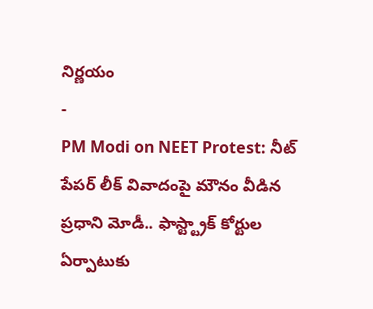నిర్ణయం
-
PM Modi on NEET Protest: నీట్ పేపర్ లీక్ వివాదంపై మౌనం వీడిన ప్రధాని మోడీ.. ఫాస్ట్ట్రాక్ కోర్టుల ఏర్పాటుకు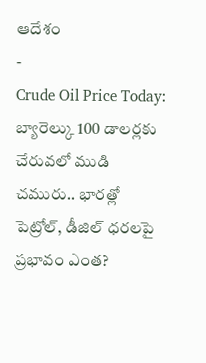ఆదేశం
-
Crude Oil Price Today: బ్యారెల్కు 100 డాలర్లకు చేరువలో ముడి చమురు.. భారత్లో పెట్రోల్, డీజిల్ ధరలపై ప్రభావం ఎంత?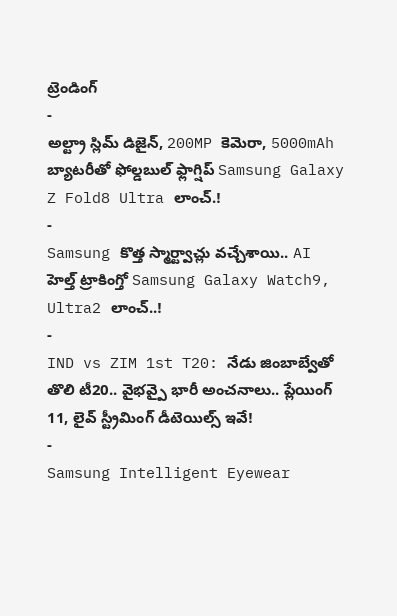ట్రెండింగ్
-
అల్ట్రా స్లిమ్ డిజైన్, 200MP కెమెరా, 5000mAh బ్యాటరీతో ఫోల్డబుల్ ఫ్లాగ్షిప్ Samsung Galaxy Z Fold8 Ultra లాంచ్.!
-
Samsung కొత్త స్మార్ట్వాచ్లు వచ్చేశాయి.. AI హెల్త్ ట్రాకింగ్తో Samsung Galaxy Watch9, Ultra2 లాంచ్..!
-
IND vs ZIM 1st T20: నేడు జింబాబ్వేతో తొలి టీ20.. వైభవ్పై భారీ అంచనాలు.. ప్లేయింగ్ 11, లైవ్ స్ట్రీమింగ్ డీటెయిల్స్ ఇవే!
-
Samsung Intelligent Eyewear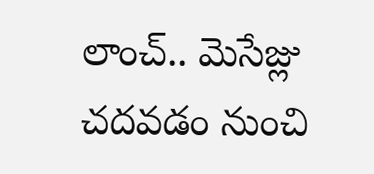లాంచ్.. మెసేజ్లు చదవడం నుంచి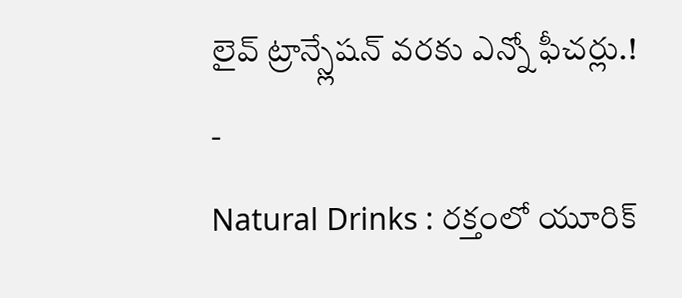లైవ్ ట్రాన్స్లేషన్ వరకు ఎన్నో ఫీచర్లు.!
-
Natural Drinks : రక్తంలో యూరిక్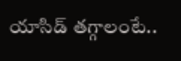యాసిడ్ తగ్గాలంటే..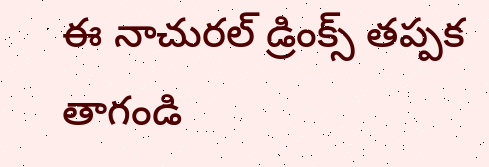ఈ నాచురల్ డ్రింక్స్ తప్పక తాగండి